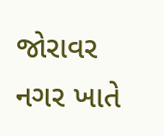જોરાવર નગર ખાતે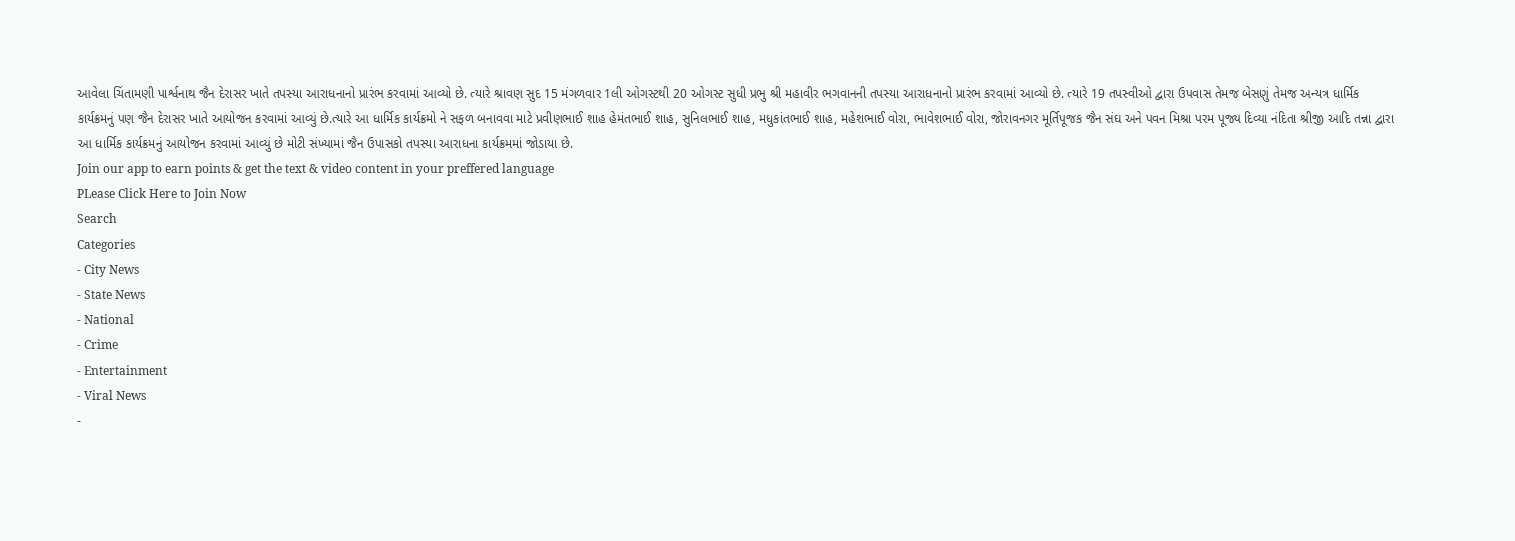આવેલા ચિંતામણી પાર્શ્વનાથ જૈન દેરાસર ખાતે તપસ્યા આરાધનાનો પ્રારંભ કરવામાં આવ્યો છે. ત્યારે શ્રાવણ સુદ 15 મંગળવાર 1લી ઓગસ્ટથી 20 ઓગસ્ટ સુધી પ્રભુ શ્રી મહાવીર ભગવાનની તપસ્યા આરાધનાનો પ્રારંભ કરવામાં આવ્યો છે. ત્યારે 19 તપસ્વીઓ દ્વારા ઉપવાસ તેમજ બેસણું તેમજ અન્યત્ર ધાર્મિક કાર્યક્રમનું પણ જૈન દેરાસર ખાતે આયોજન કરવામાં આવ્યું છે.ત્યારે આ ધાર્મિક કાર્યક્રમો ને સફળ બનાવવા માટે પ્રવીણભાઈ શાહ હેમંતભાઈ શાહ, સુનિલભાઈ શાહ, મધુકાંતભાઈ શાહ, મહેશભાઈ વોરા, ભાવેશભાઈ વોરા, જોરાવનગર મૂર્તિપૂજક જૈન સંઘ અને પવન મિશ્રા પરમ પૂજ્ય દિવ્યા નંદિતા શ્રીજી આદિ તન્ના દ્વારા આ ધાર્મિક કાર્યક્રમનું આયોજન કરવામાં આવ્યું છે મોટી સંખ્યામાં જૈન ઉપાસકો તપસ્યા આરાધના કાર્યક્રમમાં જોડાયા છે.
Join our app to earn points & get the text & video content in your preffered language
PLease Click Here to Join Now
Search
Categories
- City News
- State News
- National
- Crime
- Entertainment
- Viral News
-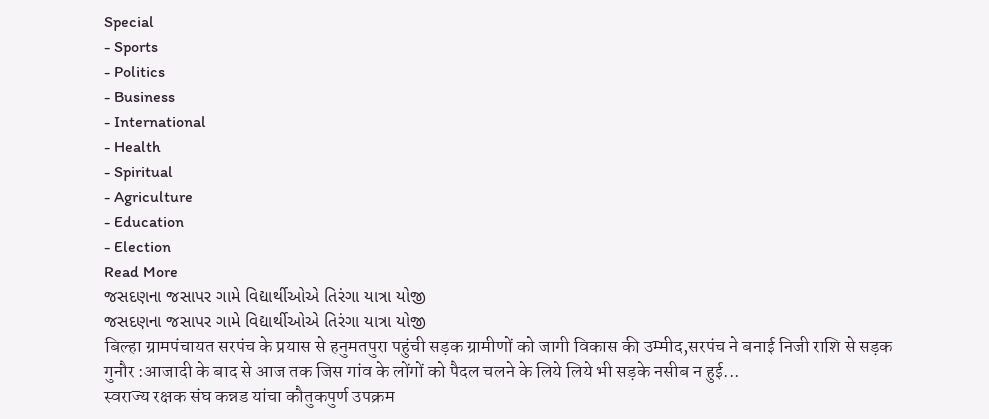Special
- Sports
- Politics
- Business
- International
- Health
- Spiritual
- Agriculture
- Education
- Election
Read More
જસદણના જસાપર ગામે વિદ્યાર્થીઓએ તિરંગા યાત્રા યોજી
જસદણના જસાપર ગામે વિદ્યાર્થીઓએ તિરંગા યાત્રા યોજી
बिल्हा ग्रामपंचायत सरपंच के प्रयास से हनुमतपुरा पहुंची सड़क ग्रामीणों को जागी विकास की उम्मीद,सरपंच ने बनाई निजी राशि से सड़क
गुनौर :आजादी के बाद से आज तक जिस गांव के लोंगों को पैदल चलने के लिये लिये भी सड़के नसीब न हुई...
स्वराज्य रक्षक संघ कन्नड यांचा कौतुकपुर्ण उपक्रम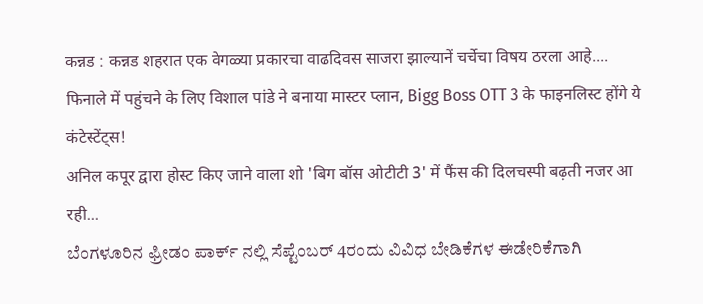कन्नड : कन्नड शहरात एक वेगळ्या प्रकारचा वाढदिवस साजरा झाल्यानें चर्चेचा विषय ठरला आहे....
फिनाले में पहुंचने के लिए विशाल पांडे ने बनाया मास्टर प्लान, Bigg Boss OTT 3 के फाइनलिस्ट होंगे ये कंटेस्टेंट्स!
अनिल कपूर द्वारा होस्ट किए जाने वाला शो 'बिग बॉस ओटीटी 3' में फैंस की दिलचस्पी बढ़ती नजर आ रही...
ಬೆಂಗಳೂರಿನ ಫ್ರೀಡಂ ಪಾರ್ಕ್ ನಲ್ಲಿ ಸೆಪ್ಟೆಂಬರ್ 4ರಂದು ವಿವಿಧ ಬೇಡಿಕೆಗಳ ಈಡೇರಿಕೆಗಾಗಿ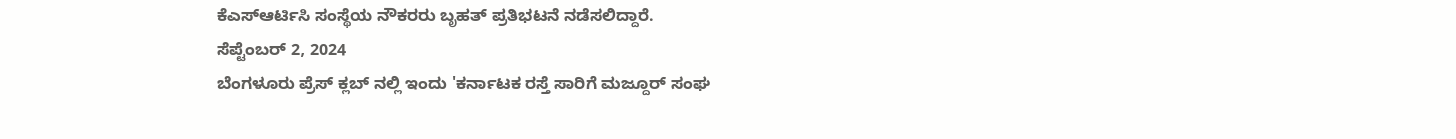ಕೆಎಸ್ಆರ್ಟಿಸಿ ಸಂಸ್ಥೆಯ ನೌಕರರು ಬೃಹತ್ ಪ್ರತಿಭಟನೆ ನಡೆಸಲಿದ್ದಾರೆ.
ಸೆಪ್ಟೆಂಬರ್ 2, 2024
ಬೆಂಗಳೂರು ಪ್ರೆಸ್ ಕ್ಲಬ್ ನಲ್ಲಿ ಇಂದು 'ಕರ್ನಾಟಕ ರಸ್ತೆ ಸಾರಿಗೆ ಮಜ್ದೂರ್ ಸಂಘ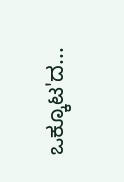ಒಕ್ಕೂಟ'ದ...